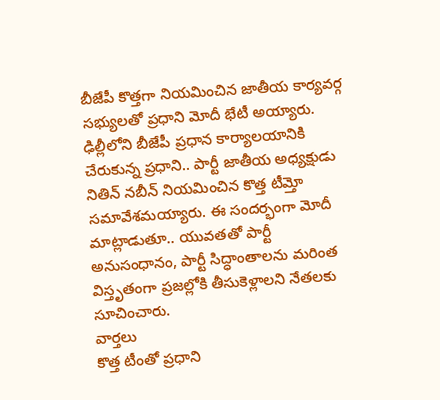బీజేపీ కొత్తగా నియమించిన జాతీయ కార్యవర్గ సభ్యులతో ప్రధాని మోదీ భేటీ అయ్యారు. ఢిల్లీలోని బీజేపీ ప్రధాన కార్యాలయానికి చేరుకున్న ప్రధాని.. పార్టీ జాతీయ అధ్యక్షుడు నితిన్ నబీన్ నియమించిన కొత్త టీమ్తో సమావేశమయ్యారు. ఈ సందర్భంగా మోదీ మాట్లాడుతూ.. యువతతో పార్టీ అనుసంధానం, పార్టీ సిద్ధాంతాలను మరింత విస్తృతంగా ప్రజల్లోకి తీసుకెళ్లాలని నేతలకు సూచించారు.
వార్తలు
కొత్త టీంతో ప్రధాని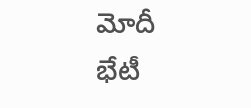మోదీ భేటీ